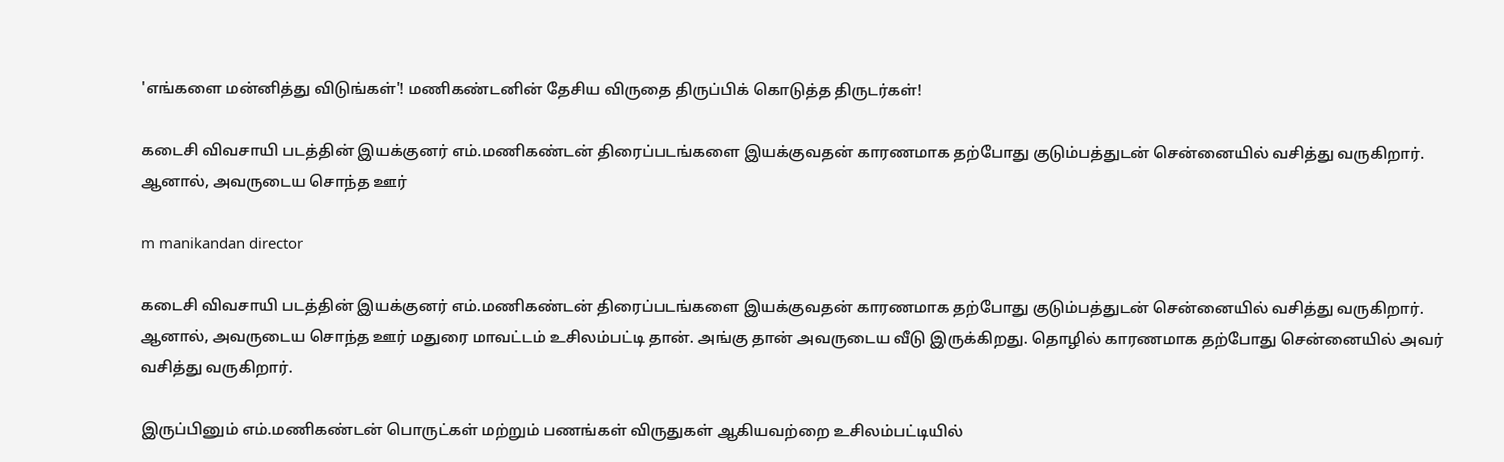'எங்களை மன்னித்து விடுங்கள்'! மணிகண்டனின் தேசிய விருதை திருப்பிக் கொடுத்த திருடர்கள்!

கடைசி விவசாயி படத்தின் இயக்குனர் எம்.மணிகண்டன் திரைப்படங்களை இயக்குவதன் காரணமாக தற்போது குடும்பத்துடன் சென்னையில் வசித்து வருகிறார். ஆனால், அவருடைய சொந்த ஊர்

m manikandan director

கடைசி விவசாயி படத்தின் இயக்குனர் எம்.மணிகண்டன் திரைப்படங்களை இயக்குவதன் காரணமாக தற்போது குடும்பத்துடன் சென்னையில் வசித்து வருகிறார். ஆனால், அவருடைய சொந்த ஊர் மதுரை மாவட்டம் உசிலம்பட்டி தான். அங்கு தான் அவருடைய வீடு இருக்கிறது. தொழில் காரணமாக தற்போது சென்னையில் அவர் வசித்து வருகிறார்.

இருப்பினும் எம்.மணிகண்டன் பொருட்கள் மற்றும் பணங்கள் விருதுகள் ஆகியவற்றை உசிலம்பட்டியில்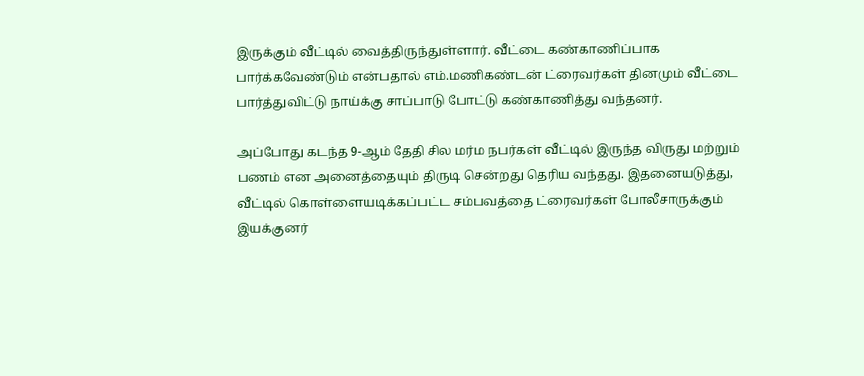இருக்கும் வீட்டில் வைத்திருந்துள்ளார். வீட்டை கண்காணிப்பாக பார்க்கவேண்டும் என்பதால் எம்.மணிகண்டன் ட்ரைவர்கள் தினமும் வீட்டை பார்த்துவிட்டு நாய்க்கு சாப்பாடு போட்டு கண்காணித்து வந்தனர்.

அப்போது கடந்த 9-ஆம் தேதி சில மர்ம நபர்கள் வீட்டில் இருந்த விருது மற்றும் பணம் என அனைத்தையும் திருடி சென்றது தெரிய வந்தது. இதனையடுத்து, வீட்டில் கொள்ளையடிக்கப்பட்ட சம்பவத்தை ட்ரைவர்கள் போலீசாருக்கும் இயக்குனர்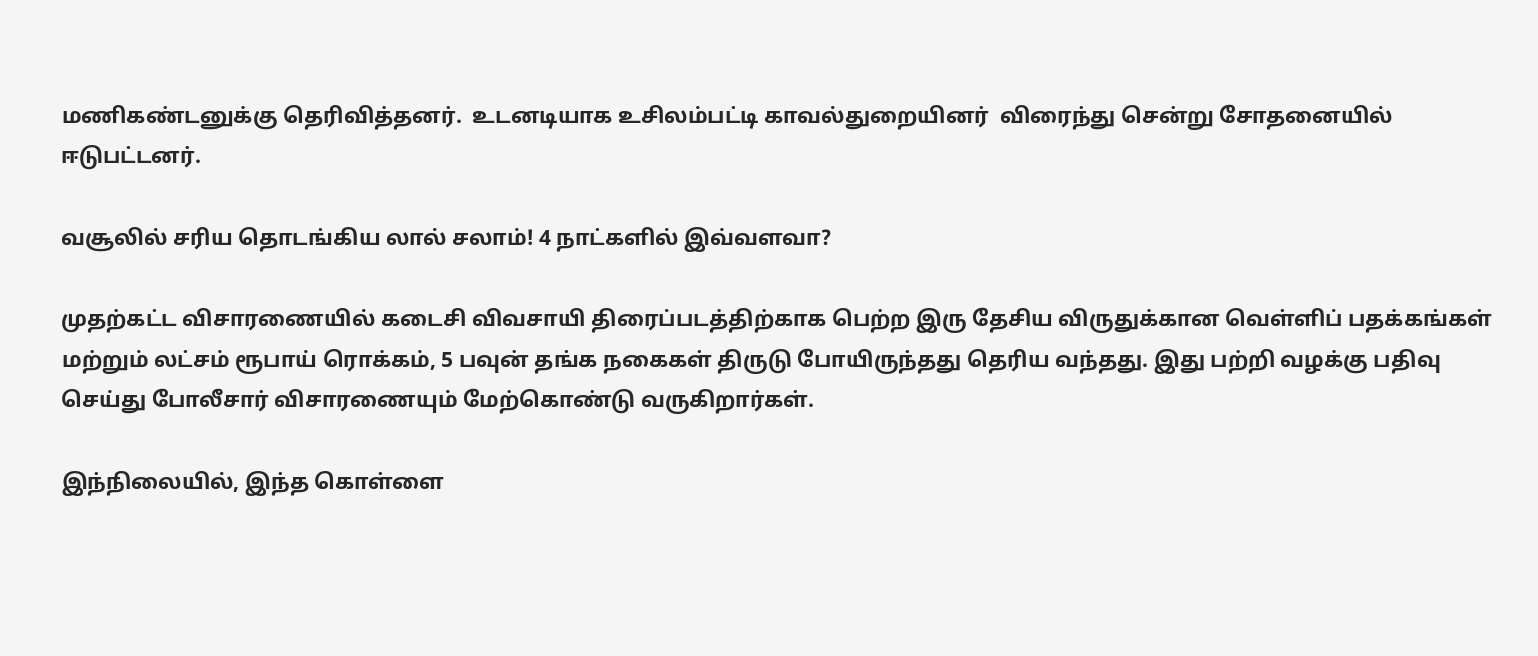மணிகண்டனுக்கு தெரிவித்தனர்.  உடனடியாக உசிலம்பட்டி காவல்துறையினர்  விரைந்து சென்று சோதனையில் ஈடுபட்டனர்.

வசூலில் சரிய தொடங்கிய லால் சலாம்! 4 நாட்களில் இவ்வளவா?

முதற்கட்ட விசாரணையில் கடைசி விவசாயி திரைப்படத்திற்காக பெற்ற இரு தேசிய விருதுக்கான வெள்ளிப் பதக்கங்கள் மற்றும் லட்சம் ரூபாய் ரொக்கம், 5 பவுன் தங்க நகைகள் திருடு போயிருந்தது தெரிய வந்தது. இது பற்றி வழக்கு பதிவு செய்து போலீசார் விசாரணையும் மேற்கொண்டு வருகிறார்கள்.

இந்நிலையில், இந்த கொள்ளை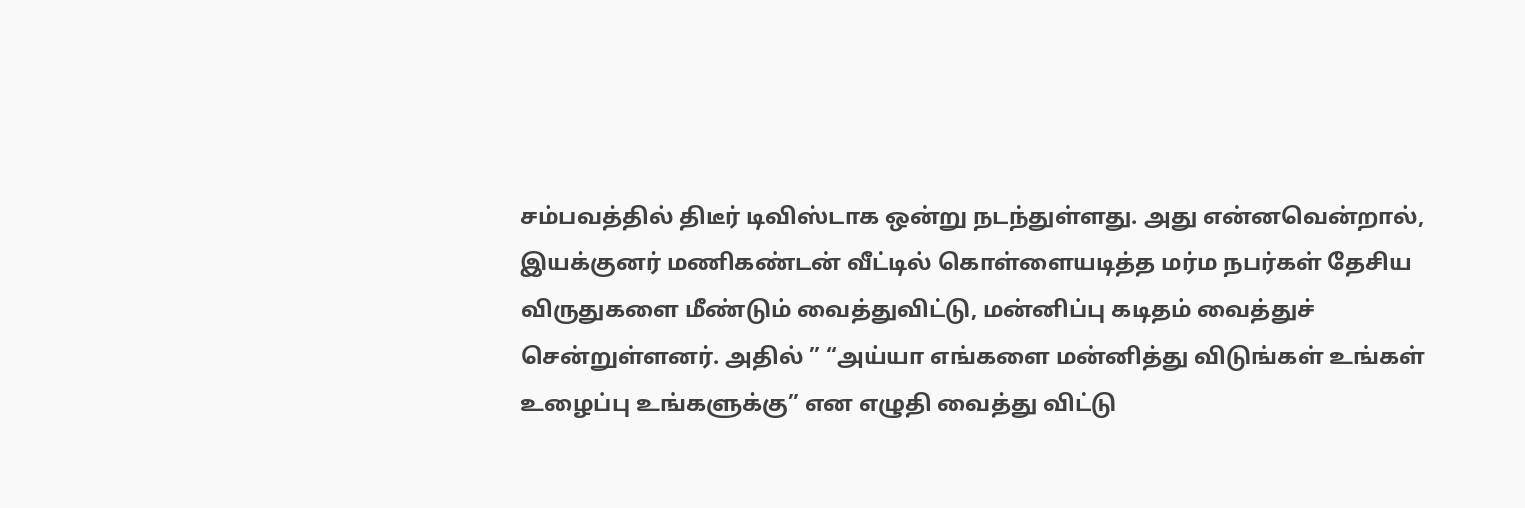சம்பவத்தில் திடீர் டிவிஸ்டாக ஒன்று நடந்துள்ளது. அது என்னவென்றால், இயக்குனர் மணிகண்டன் வீட்டில் கொள்ளையடித்த மர்ம நபர்கள் தேசிய விருதுகளை மீண்டும் வைத்துவிட்டு, மன்னிப்பு கடிதம் வைத்துச் சென்றுள்ளனர். அதில் ” “அய்யா எங்களை மன்னித்து விடுங்கள் உங்கள் உழைப்பு உங்களுக்கு” என எழுதி வைத்து விட்டு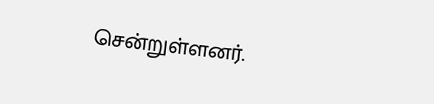சென்றுள்ளனர்.